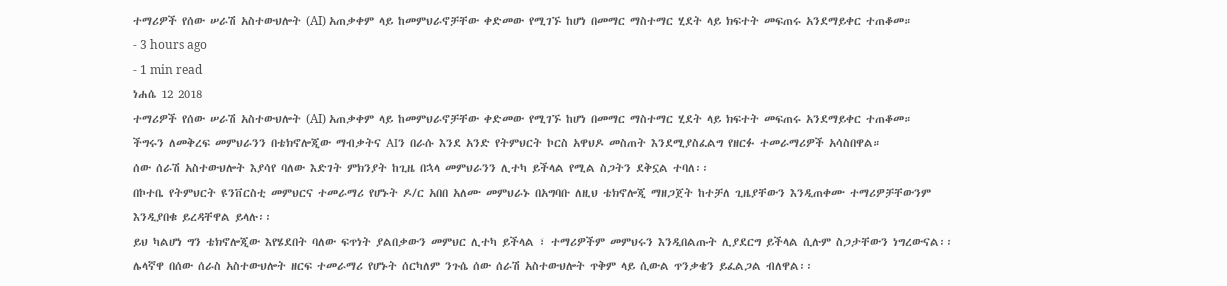ተማሪዎች የሰው ሠራሽ አስተውህሎት (AI) አጠቃቀም ላይ ከመምህራኖቻቸው ቀድመው የሚገኙ ከሆነ በመማር ማስተማር ሂደት ላይ ክፍተት መፍጠሩ አንደማይቀር ተጠቆመ።
- 3 hours ago
- 1 min read
ነሐሴ 12 2018
ተማሪዎች የሰው ሠራሽ አስተውህሎት (AI) አጠቃቀም ላይ ከመምህራኖቻቸው ቀድመው የሚገኙ ከሆነ በመማር ማስተማር ሂደት ላይ ክፍተት መፍጠሩ አንደማይቀር ተጠቆመ።
ችግሩን ለመቅረፍ መምህራንን በቴክኖሎጂው ማብቃትና AIን በራሱ እንደ አንድ የትምህርት ኮርስ አዋህዶ መስጠት እንደሚያስፈልግ የዘርፉ ተመራማሪዎች አሳስበዋል።
ሰው ሰራሽ አስተውህሎት እያሳየ ባለው እድገት ምክንያት ከጊዜ በኋላ መምህራንን ሊተካ ይችላል የሚል ስጋትን ደቅኗል ተባለ፡፡
በኮተቤ የትምህርት ዩንቨርስቲ መምህርና ተመራማሪ የሆኑት ዶ/ር አበበ አለሙ መምህራኑ በአግባቡ ለዚህ ቴክኖሎጂ ማዘጋጀት ከተቻለ ጊዜያቸውን እንዲጠቀሙ ተማሪዎቻቸውንም እንዲያበቁ ይረዳቸዋል ይላሉ፡፡
ይህ ካልሆነ ግን ቴክኖሎጂው እየሄደበት ባለው ፍጥነት ያልበቃውን መምህር ሊተካ ይችላል ፣ ተማሪዎችም መምህሩን እንዲበልጡት ሊያደርግ ይችላል ሲሉም ስጋታቸውን ነግረውናል፡፡
ሌላኛዋ በሰው ሰራስ አስተውህሎት ዘርፍ ተመራማሪ የሆኑት ሰርካለም ንጉሴ ሰው ሰራሽ አስተውህሎት ጥቅም ላይ ሲውል ጥንቃቄን ይፈልጋል ብለዋል፡፡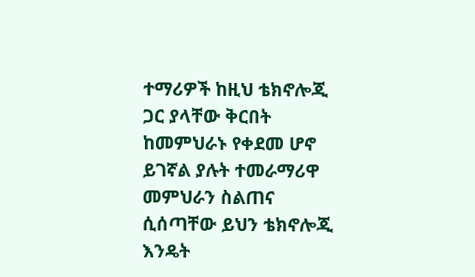ተማሪዎች ከዚህ ቴክኖሎጂ ጋር ያላቸው ቅርበት ከመምህራኑ የቀደመ ሆኖ ይገኛል ያሉት ተመራማሪዋ መምህራን ስልጠና ሲሰጣቸው ይህን ቴክኖሎጂ እንዴት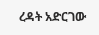ረዳት አድርገው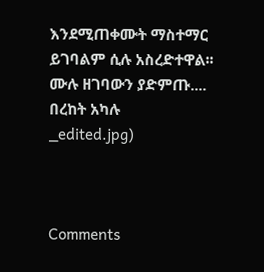እንደሚጠቀሙት ማስተማር ይገባልም ሲሉ አስረድተዋል፡፡
ሙሉ ዘገባውን ያድምጡ....
በረከት አካሉ
_edited.jpg)



Comments